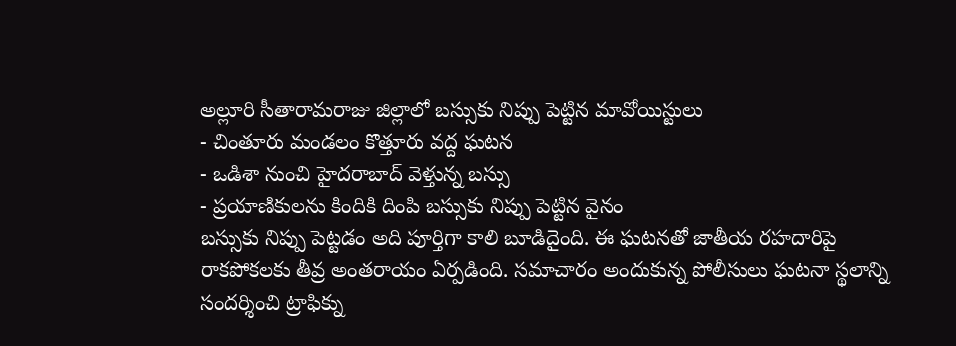అల్లూరి సీతారామరాజు జిల్లాలో బస్సుకు నిప్పు పెట్టిన మావోయిస్టులు
- చింతూరు మండలం కొత్తూరు వద్ద ఘటన
- ఒడిశా నుంచి హైదరాబాద్ వెళ్తున్న బస్సు
- ప్రయాణికులను కిందికి దింపి బస్సుకు నిప్పు పెట్టిన వైనం
బస్సుకు నిప్పు పెట్టడం అది పూర్తిగా కాలి బూడిదైంది. ఈ ఘటనతో జాతీయ రహదారిపై రాకపోకలకు తీవ్ర అంతరాయం ఏర్పడింది. సమాచారం అందుకున్న పోలీసులు ఘటనా స్థలాన్ని సందర్శించి ట్రాఫిక్ను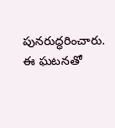పునరుద్ధరించారు. ఈ ఘటనతో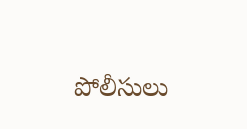పోలీసులు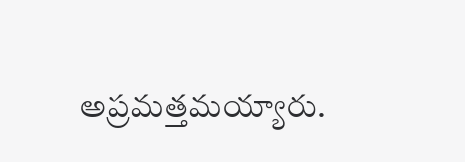అప్రమత్తమయ్యారు.